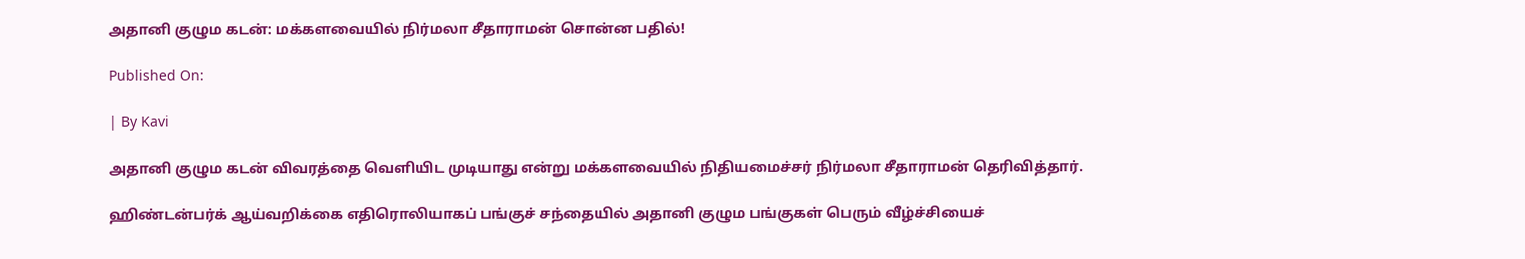அதானி குழும கடன்: மக்களவையில் நிர்மலா சீதாராமன் சொன்ன பதில்!

Published On:

| By Kavi

அதானி குழும கடன் விவரத்தை வெளியிட முடியாது என்று மக்களவையில் நிதியமைச்சர் நிர்மலா சீதாராமன் தெரிவித்தார்.

ஹிண்டன்பர்க் ஆய்வறிக்கை எதிரொலியாகப் பங்குச் சந்தையில் அதானி குழும பங்குகள் பெரும் வீழ்ச்சியைச்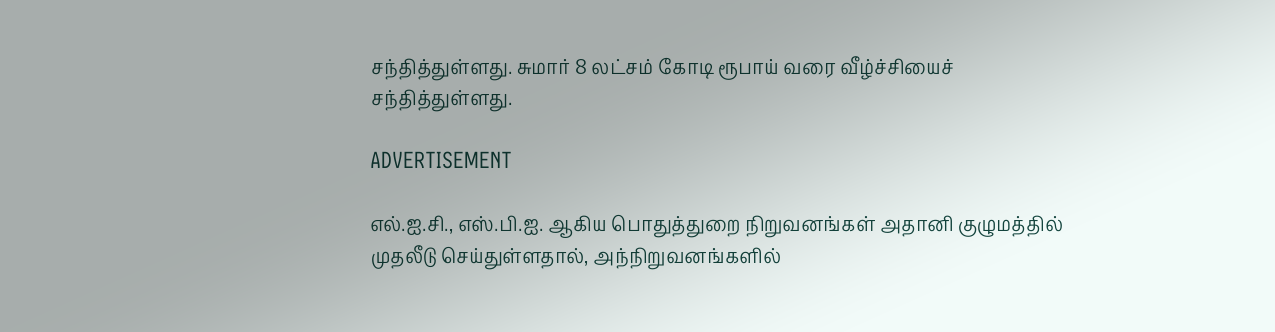சந்தித்துள்ளது. சுமார் 8 லட்சம் கோடி ரூபாய் வரை வீழ்ச்சியைச் சந்தித்துள்ளது.

ADVERTISEMENT

எல்.ஐ.சி., எஸ்.பி.ஐ. ஆகிய பொதுத்துறை நிறுவனங்கள் அதானி குழுமத்தில் முதலீடு செய்துள்ளதால், அந்நிறுவனங்களில்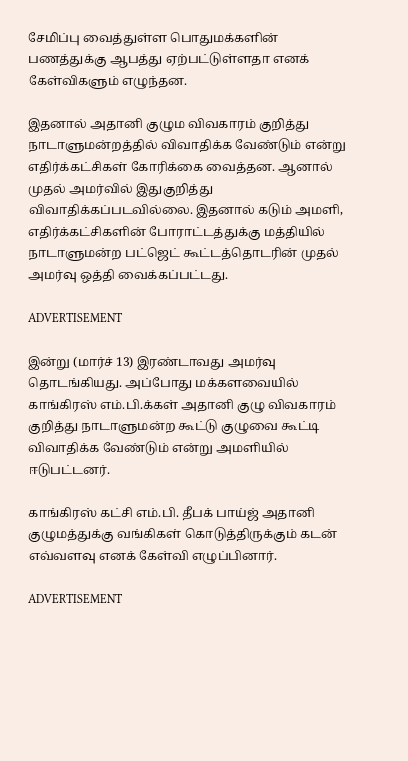சேமிப்பு வைத்துள்ள பொதுமக்களின் பணத்துக்கு ஆபத்து ஏற்பட்டுள்ளதா எனக் கேள்விகளும் எழுந்தன.

இதனால் அதானி குழும விவகாரம் குறித்து நாடாளுமன்றத்தில் விவாதிக்க வேண்டும் என்று எதிர்க்கட்சிகள் கோரிக்கை வைத்தன. ஆனால் முதல் அமர்வில் இதுகுறித்து விவாதிக்கப்படவில்லை. இதனால் கடும் அமளி, எதிர்க்கட்சிகளின் போராட்டத்துக்கு மத்தியில் நாடாளுமன்ற பட்ஜெட் கூட்டத்தொடரின் முதல் அமர்வு ஒத்தி வைக்கப்பட்டது.

ADVERTISEMENT

இன்று (மார்ச் 13) இரண்டாவது அமர்வு தொடங்கியது. அப்போது மக்களவையில் காங்கிரஸ் எம்.பி.க்கள் அதானி குழு விவகாரம் குறித்து நாடாளுமன்ற கூட்டு குழுவை கூட்டி விவாதிக்க வேண்டும் என்று அமளியில் ஈடுபட்டனர்.

காங்கிரஸ் கட்சி எம்.பி. தீபக் பாய்ஜ் அதானி குழுமத்துக்கு வங்கிகள் கொடுத்திருக்கும் கடன் எவ்வளவு எனக் கேள்வி எழுப்பினார்.

ADVERTISEMENT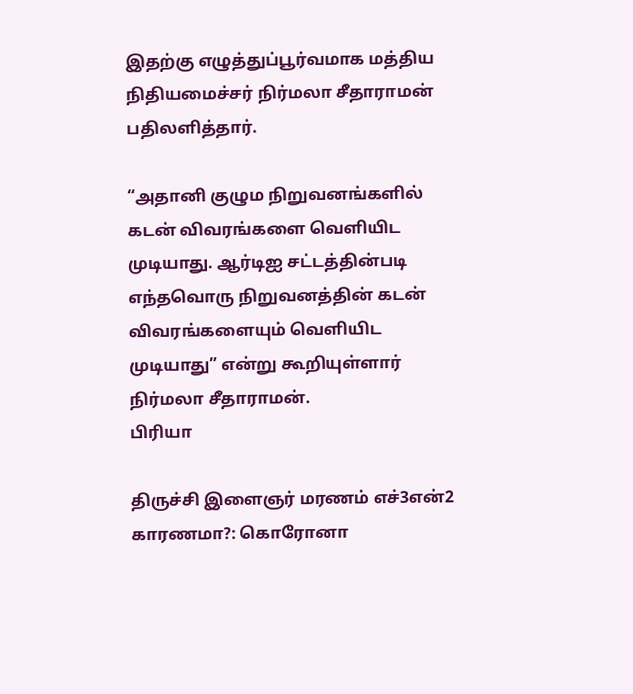இதற்கு எழுத்துப்பூர்வமாக மத்திய நிதியமைச்சர் நிர்மலா சீதாராமன் பதிலளித்தார்.

“அதானி குழும நிறுவனங்களில் கடன் விவரங்களை வெளியிட முடியாது. ஆர்டிஐ சட்டத்தின்படி எந்தவொரு நிறுவனத்தின் கடன் விவரங்களையும் வெளியிட முடியாது” என்று கூறியுள்ளார் நிர்மலா சீதாராமன்.
பிரியா

திருச்சி இளைஞர் மரணம் எச்3என்2 காரணமா?: கொரோனா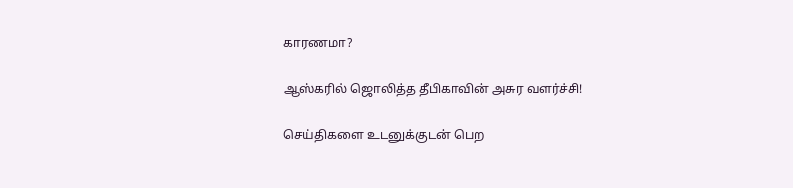காரணமா?

ஆஸ்கரில் ஜொலித்த தீபிகாவின் அசுர வளர்ச்சி!

செய்திகளை உடனுக்குடன் பெற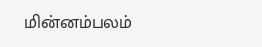மின்னம்பலம்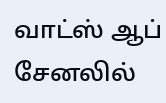வாட்ஸ் ஆப் சேனலில்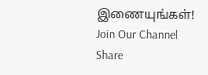இணையுங்கள்!
Join Our Channel
Share